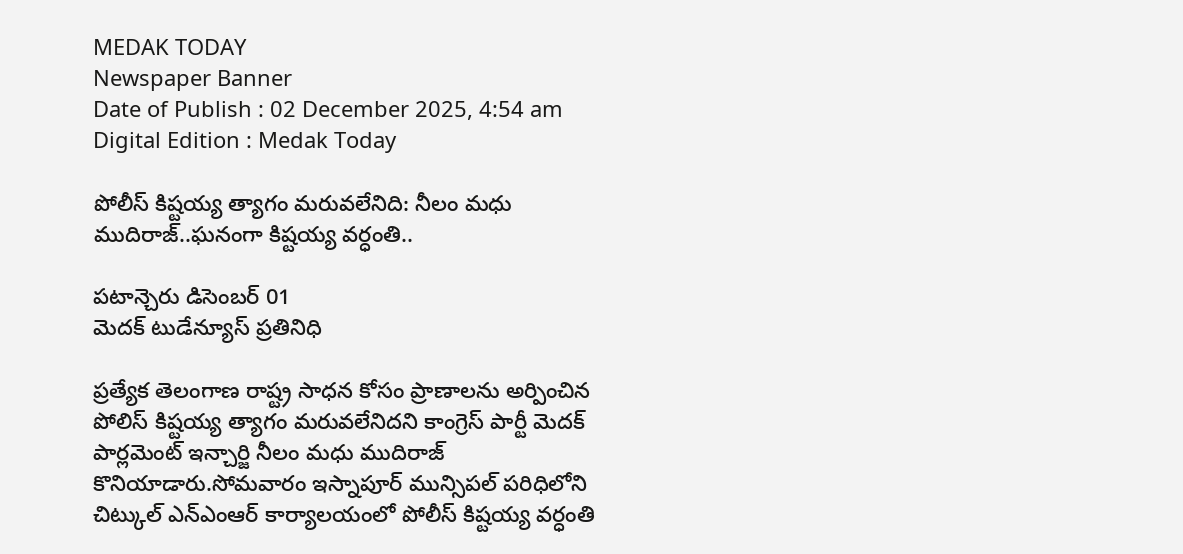MEDAK TODAY
Newspaper Banner
Date of Publish : 02 December 2025, 4:54 am Digital Edition : Medak Today

పోలీస్ కిష్టయ్య త్యాగం మరువలేనిది: నీలం మధు ముదిరాజ్..ఘనంగా కిష్టయ్య వర్ధంతి..

పటాన్చెరు డిసెంబర్ 01
మెదక్ టుడేన్యూస్ ప్రతినిధి

ప్రత్యేక తెలంగాణ రాష్ట్ర సాధన కోసం ప్రాణాలను అర్పించిన పోలిస్ కిష్టయ్య త్యాగం మరువలేనిదని కాంగ్రెస్ పార్టీ మెదక్ పార్లమెంట్ ఇన్చార్జి నీలం మధు ముదిరాజ్ కొనియాడారు.సోమవారం ఇస్నాపూర్ మున్సిపల్ పరిధిలోని చిట్కుల్ ఎన్ఎంఆర్ కార్యాలయంలో పోలీస్ కిష్టయ్య వర్ధంతి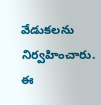వేడుకలను నిర్వహించారు. ఈ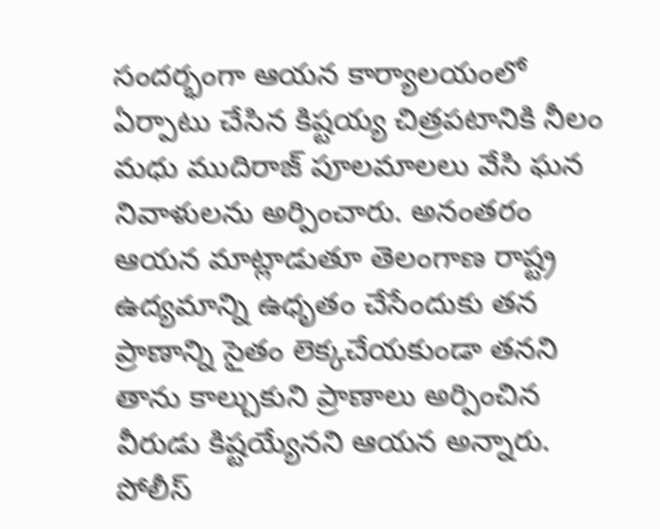సందర్భంగా ఆయన కార్యాలయంలో ఏర్పాటు చేసిన కిష్టయ్య చిత్రపటానికి నీలం మధు ముదిరాజ్ పూలమాలలు వేసి ఘన నివాళులను అర్పించారు. అనంతరం ఆయన మాట్లాడుతూ తెలంగాణ రాష్ట్ర ఉద్యమాన్ని ఉధృతం చేసేందుకు తన ప్రాణాన్ని సైతం లెక్కచేయకుండా తనని తాను కాల్చుకుని ప్రాణాలు అర్పించిన వీరుడు కిష్టయ్యేనని ఆయన అన్నారు. పోలీస్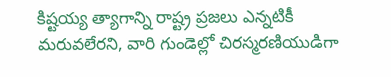కిష్టయ్య త్యాగాన్ని రాష్ట్ర ప్రజలు ఎన్నటికీ మరువలేరని, వారి గుండెల్లో చిరస్మరణియుడిగా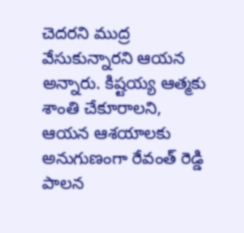చెదరని ముద్ర వేసుకున్నారని ఆయన అన్నారు. కిష్టయ్య ఆత్మకు శాంతి చేకూరాలని, ఆయన ఆశయాలకు అనుగుణంగా రేవంత్ రెడ్డి పాలన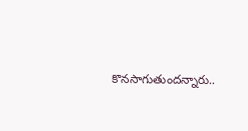కొనసాగుతుందన్నారు..